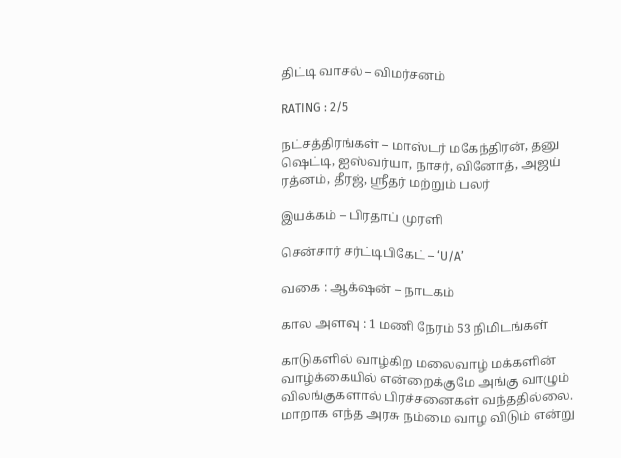திட்டி வாசல் – விமர்சனம்

RATING : 2/5

நட்சத்திரங்கள் – மாஸ்டர் மகேந்திரன், தனு ஷெட்டி, ஐஸ்வர்யா, நாசர், வினோத், அஜய் ரத்னம், தீரஜ், ஸ்ரீதர் மற்றும் பலர்

இயக்கம் – பிரதாப் முரளி

சென்சார் சர்ட்டிபிகேட் – ‘U/A’

வகை : ஆக்‌ஷன் – நாடகம்

கால அளவு : 1 மணி நேரம் 53 நிமிடங்கள்

காடுகளில் வாழ்கிற மலைவாழ் மக்களின் வாழ்க்கையில் என்றைக்குமே அங்கு வாழும் விலங்குகளால் பிரச்சனைகள் வந்ததில்லை. மாறாக எந்த அரசு நம்மை வாழ விடும் என்று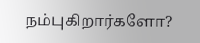நம்புகிறார்களோ?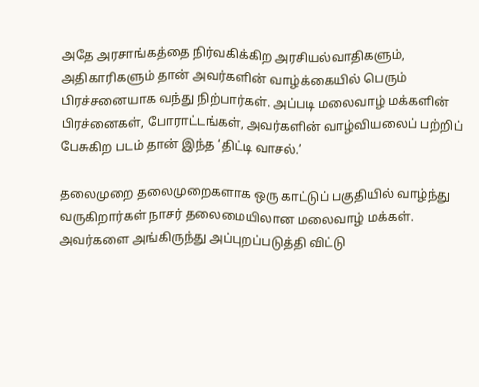அதே அரசாங்கத்தை நிர்வகிக்கிற அரசியல்வாதிகளும், அதிகாரிகளும் தான் அவர்களின் வாழ்க்கையில் பெரும் பிரச்சனையாக வந்து நிற்பார்கள். அப்படி மலைவாழ் மக்களின் பிரச்னைகள், போராட்டங்கள், அவர்களின் வாழ்வியலைப் பற்றிப் பேசுகிற படம் தான் இந்த ‘திட்டி வாசல்.’

தலைமுறை தலைமுறைகளாக ஒரு காட்டுப் பகுதியில் வாழ்ந்து வருகிறார்கள் நாசர் தலைமையிலான மலைவாழ் மக்கள். அவர்களை அங்கிருந்து அப்புறப்படுத்தி விட்டு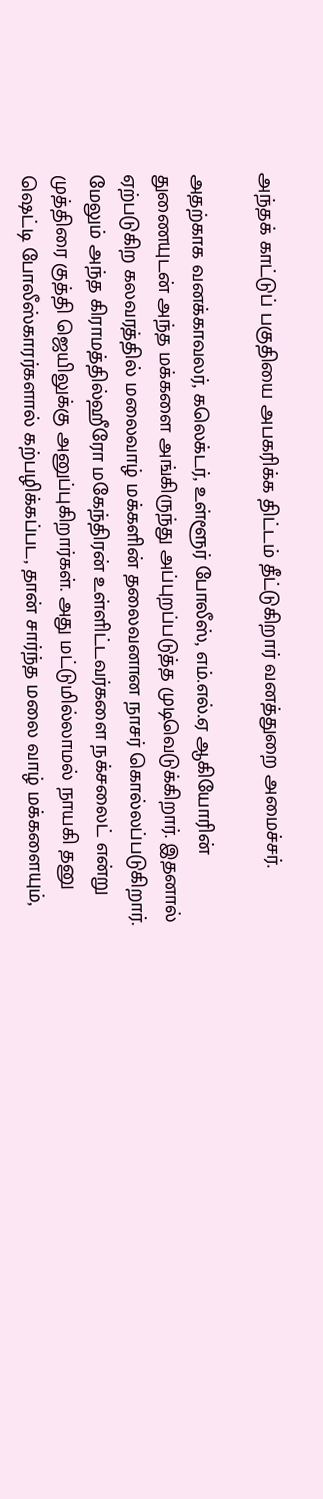அந்தக் காட்டுப் பகுதியை அபகரிக்க திட்டம் தீட்டுகிறார் வனத்துறை அமைச்சர்.

அதற்காக வனக்காவலர், கலெக்டர், உள்ளூர் போலீஸ், எம்.எல்.ஏ ஆகியோரின் துணையுடன் அந்த மக்களை அங்கிருந்து அப்புறப்படுத்த முடிவெடுக்கிறார். இதனால் ஏற்படுகிற கலவரத்தில் மலைவாழ் மக்களின் தலைவனான நாசர் கொல்லப்படுகிறார். மேலும் அந்த கிராமத்தில்ஹீரோ மகேந்திரன் உள்ளிட்டவர்களை நக்சலைட் என்று முத்திரை குத்தி ஜெயிலுக்கு அனுப்புகிறார்கள். அது மட்டுமில்லாமல் நாயகி தனு ஷெட்டி போலீஸ்காரர்களால் கற்பழிக்கப்பட, தான் சார்ந்த மலை வாழ் மக்களையும்,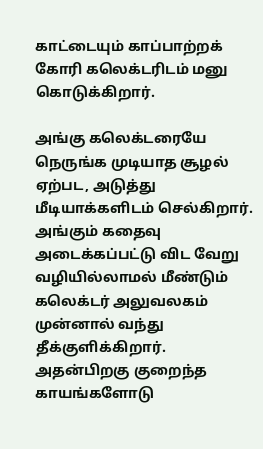காட்டையும் காப்பாற்றக் கோரி கலெக்டரிடம் மனு கொடுக்கிறார்.

அங்கு கலெக்டரையே நெருங்க முடியாத சூழல் ஏற்பட, அடுத்து மீடியாக்களிடம் செல்கிறார். அங்கும் கதைவு அடைக்கப்பட்டு விட வேறு வழியில்லாமல் மீண்டும் கலெக்டர் அலுவலகம் முன்னால் வந்து தீக்குளிக்கிறார். அதன்பிறகு குறைந்த காயங்களோடு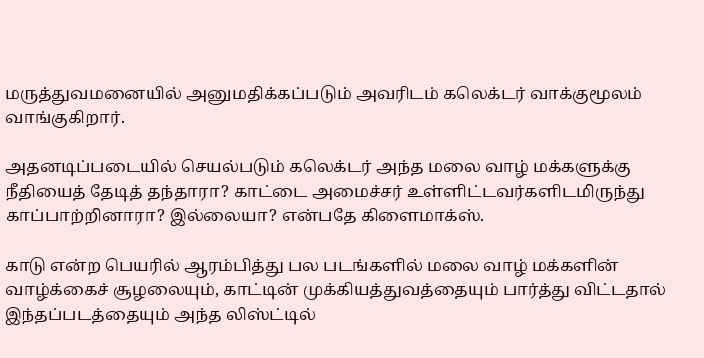மருத்துவமனையில் அனுமதிக்கப்படும் அவரிடம் கலெக்டர் வாக்குமூலம் வாங்குகிறார்.

அதனடிப்படையில் செயல்படும் கலெக்டர் அந்த மலை வாழ் மக்களுக்கு நீதியைத் தேடித் தந்தாரா? காட்டை அமைச்சர் உள்ளிட்டவர்களிடமிருந்து காப்பாற்றினாரா? இல்லையா? என்பதே கிளைமாக்ஸ்.

காடு என்ற பெயரில் ஆரம்பித்து பல படங்களில் மலை வாழ் மக்களின் வாழ்க்கைச் சூழலையும், காட்டின் முக்கியத்துவத்தையும் பார்த்து விட்டதால் இந்தப்படத்தையும் அந்த லிஸ்ட்டில்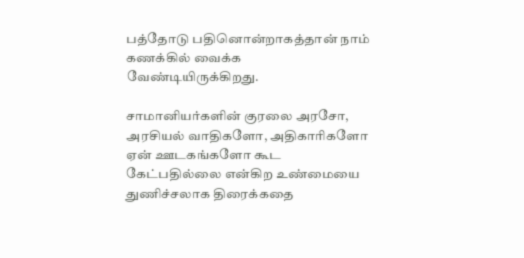பத்தோடு பதினொன்றாகத்தான் நாம் கணக்கில் வைக்க வேண்டியிருக்கிறது.

சாமானியர்களின் குரலை அரசோ, அரசியல் வாதிகளோ, அதிகாரிகளோ ஏன் ஊடகங்களோ கூட கேட்பதில்லை என்கிற உண்மையை துணிச்சலாக திரைக்கதை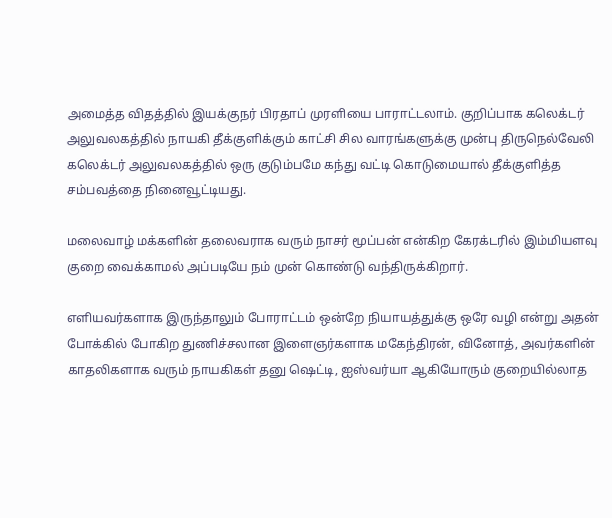அமைத்த விதத்தில் இயக்குநர் பிரதாப் முரளியை பாராட்டலாம். குறிப்பாக கலெக்டர் அலுவலகத்தில் நாயகி தீக்குளிக்கும் காட்சி சில வாரங்களுக்கு முன்பு திருநெல்வேலி கலெக்டர் அலுவலகத்தில் ஒரு குடும்பமே கந்து வட்டி கொடுமையால் தீக்குளித்த சம்பவத்தை நினைவூட்டியது.

மலைவாழ் மக்களின் தலைவராக வரும் நாசர் மூப்பன் என்கிற கேரக்டரில் இம்மியளவு குறை வைக்காமல் அப்படியே நம் முன் கொண்டு வந்திருக்கிறார்.

எளியவர்களாக இருந்தாலும் போராட்டம் ஒன்றே நியாயத்துக்கு ஒரே வழி என்று அதன் போக்கில் போகிற துணிச்சலான இளைஞர்களாக மகேந்திரன், வினோத், அவர்களின் காதலிகளாக வரும் நாயகிகள் தனு ஷெட்டி, ஐஸ்வர்யா ஆகியோரும் குறையில்லாத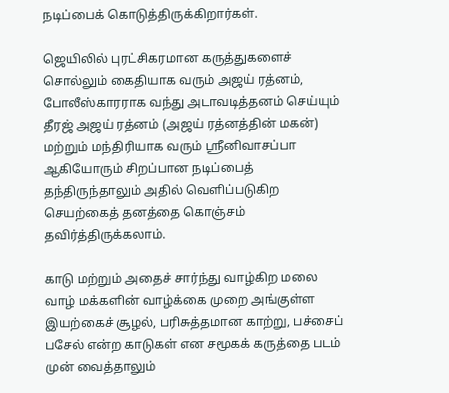நடிப்பைக் கொடுத்திருக்கிறார்கள்.

ஜெயிலில் புரட்சிகரமான கருத்துகளைச் சொல்லும் கைதியாக வரும் அஜய் ரத்னம், போலீஸ்காரராக வந்து அடாவடித்தனம் செய்யும் தீரஜ் அஜய் ரத்னம் (அஜய் ரத்னத்தின் மகன்) மற்றும் மந்திரியாக வரும் ஸ்ரீனிவாசப்பா ஆகியோரும் சிறப்பான நடிப்பைத் தந்திருந்தாலும் அதில் வெளிப்படுகிற செயற்கைத் தனத்தை கொஞ்சம் தவிர்த்திருக்கலாம்.

காடு மற்றும் அதைச் சார்ந்து வாழ்கிற மலை வாழ் மக்களின் வாழ்க்கை முறை அங்குள்ள இயற்கைச் சூழல், பரிசுத்தமான காற்று, பச்சைப் பசேல் என்ற காடுகள் என சமூகக் கருத்தை படம் முன் வைத்தாலும்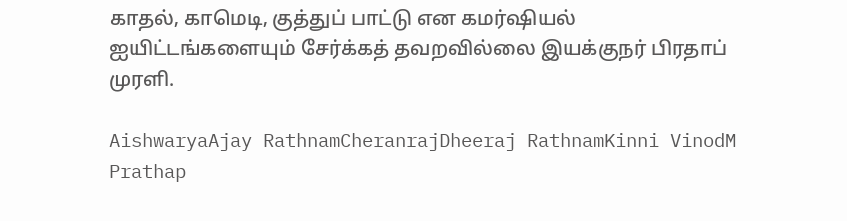காதல், காமெடி, குத்துப் பாட்டு என கமர்ஷியல் ஐயிட்டங்களையும் சேர்க்கத் தவறவில்லை இயக்குநர் பிரதாப் முரளி.

AishwaryaAjay RathnamCheranrajDheeraj RathnamKinni VinodM Prathap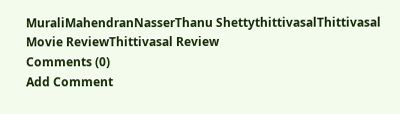MuraliMahendranNasserThanu ShettythittivasalThittivasal Movie ReviewThittivasal Review
Comments (0)
Add Comment